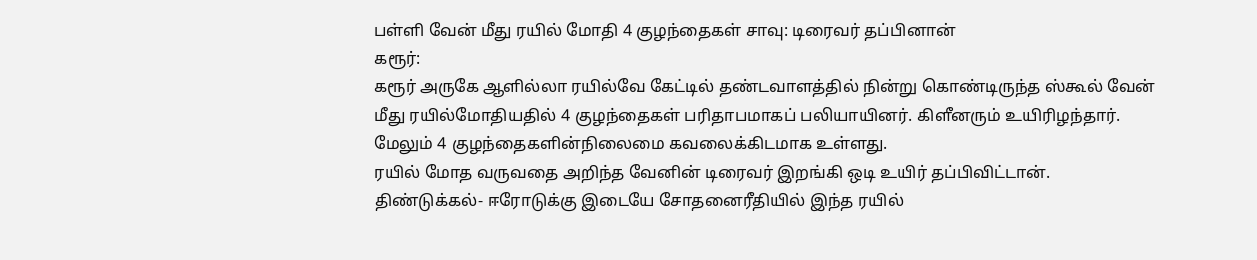பள்ளி வேன் மீது ரயில் மோதி 4 குழந்தைகள் சாவு: டிரைவர் தப்பினான்
கரூர்:
கரூர் அருகே ஆளில்லா ரயில்வே கேட்டில் தண்டவாளத்தில் நின்று கொண்டிருந்த ஸ்கூல் வேன் மீது ரயில்மோதியதில் 4 குழந்தைகள் பரிதாபமாகப் பலியாயினர். கிளீனரும் உயிரிழந்தார். மேலும் 4 குழந்தைகளின்நிலைமை கவலைக்கிடமாக உள்ளது.
ரயில் மோத வருவதை அறிந்த வேனின் டிரைவர் இறங்கி ஒடி உயிர் தப்பிவிட்டான்.
திண்டுக்கல்- ஈரோடுக்கு இடையே சோதனைரீதியில் இந்த ரயில்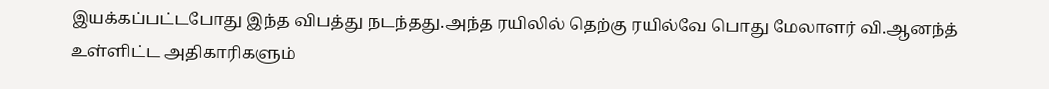இயக்கப்பட்டபோது இந்த விபத்து நடந்தது.அந்த ரயிலில் தெற்கு ரயில்வே பொது மேலாளர் வி.ஆனந்த் உள்ளிட்ட அதிகாரிகளும்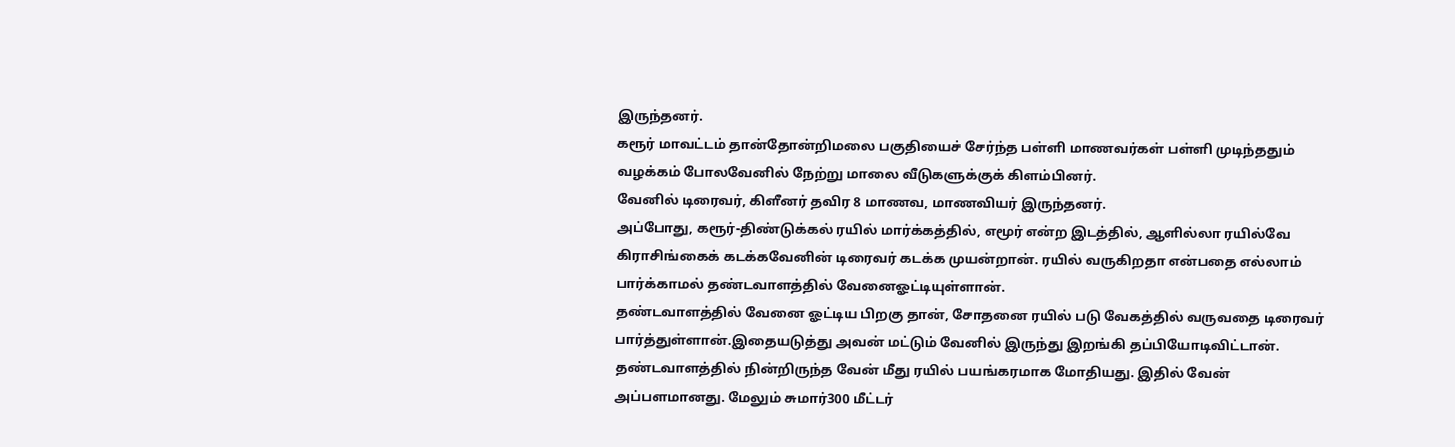இருந்தனர்.
கரூர் மாவட்டம் தான்தோன்றிமலை பகுதியைச் சேர்ந்த பள்ளி மாணவர்கள் பள்ளி முடிந்ததும் வழக்கம் போலவேனில் நேற்று மாலை வீடுகளுக்குக் கிளம்பினர்.
வேனில் டிரைவர், கிளீனர் தவிர 8 மாணவ, மாணவியர் இருந்தனர்.
அப்போது, கரூர்-திண்டுக்கல் ரயில் மார்க்கத்தில், எமூர் என்ற இடத்தில், ஆளில்லா ரயில்வே கிராசிங்கைக் கடக்கவேனின் டிரைவர் கடக்க முயன்றான். ரயில் வருகிறதா என்பதை எல்லாம் பார்க்காமல் தண்டவாளத்தில் வேனைஓட்டியுள்ளான்.
தண்டவாளத்தில் வேனை ஓட்டிய பிறகு தான், சோதனை ரயில் படு வேகத்தில் வருவதை டிரைவர் பார்த்துள்ளான்.இதையடுத்து அவன் மட்டும் வேனில் இருந்து இறங்கி தப்பியோடிவிட்டான்.
தண்டவாளத்தில் நின்றிருந்த வேன் மீது ரயில் பயங்கரமாக மோதியது. இதில் வேன் அப்பளமானது. மேலும் சுமார்300 மீட்டர்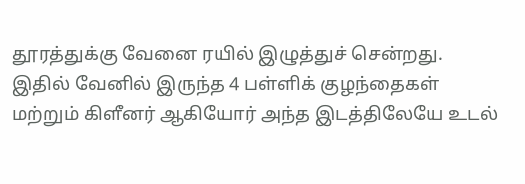தூரத்துக்கு வேனை ரயில் இழுத்துச் சென்றது.
இதில் வேனில் இருந்த 4 பள்ளிக் குழந்தைகள் மற்றும் கிளீனர் ஆகியோர் அந்த இடத்திலேயே உடல்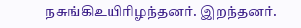நசுங்கிஉயிரிழந்தனர். இறந்தனர்.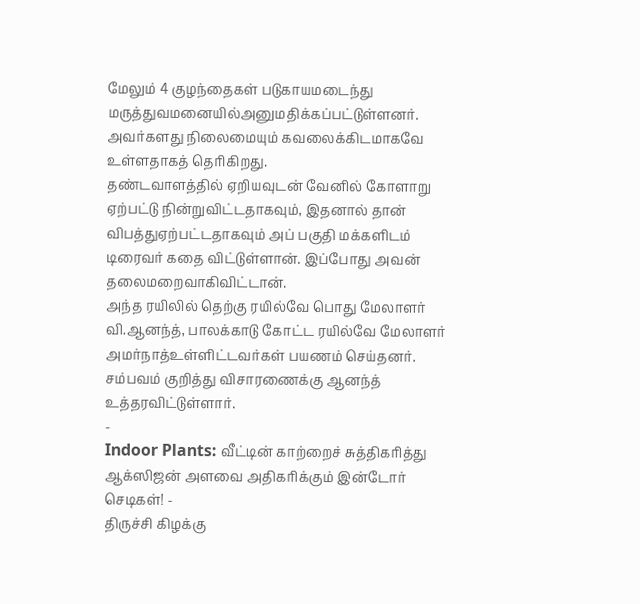மேலும் 4 குழந்தைகள் படுகாயமடைந்து மருத்துவமனையில்அனுமதிக்கப்பட்டுள்ளனர். அவர்களது நிலைமையும் கவலைக்கிடமாகவே உள்ளதாகத் தெரிகிறது.
தண்டவாளத்தில் ஏறியவுடன் வேனில் கோளாறு ஏற்பட்டு நின்றுவிட்டதாகவும், இதனால் தான் விபத்துஏற்பட்டதாகவும் அப் பகுதி மக்களிடம் டிரைவர் கதை விட்டுள்ளான். இப்போது அவன் தலைமறைவாகிவிட்டான்.
அந்த ரயிலில் தெற்கு ரயில்வே பொது மேலாளர் வி.ஆனந்த், பாலக்காடு கோட்ட ரயில்வே மேலாளர் அமர்நாத்உள்ளிட்டவர்கள் பயணம் செய்தனர். சம்பவம் குறித்து விசாரணைக்கு ஆனந்த் உத்தரவிட்டுள்ளார்.
-
Indoor Plants: வீட்டின் காற்றைச் சுத்திகரித்து ஆக்ஸிஜன் அளவை அதிகரிக்கும் இன்டோர் செடிகள்! -
திருச்சி கிழக்கு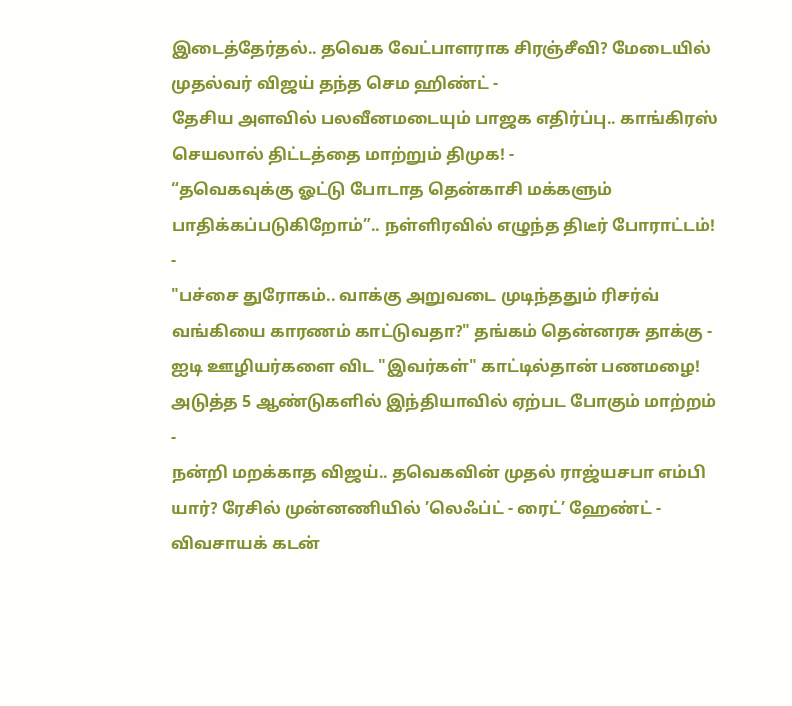இடைத்தேர்தல்.. தவெக வேட்பாளராக சிரஞ்சீவி? மேடையில் முதல்வர் விஜய் தந்த செம ஹிண்ட் -
தேசிய அளவில் பலவீனமடையும் பாஜக எதிர்ப்பு.. காங்கிரஸ் செயலால் திட்டத்தை மாற்றும் திமுக! -
“தவெகவுக்கு ஓட்டு போடாத தென்காசி மக்களும் பாதிக்கப்படுகிறோம்”.. நள்ளிரவில் எழுந்த திடீர் போராட்டம்! -
"பச்சை துரோகம்.. வாக்கு அறுவடை முடிந்ததும் ரிசர்வ் வங்கியை காரணம் காட்டுவதா?" தங்கம் தென்னரசு தாக்கு -
ஐடி ஊழியர்களை விட "இவர்கள்" காட்டில்தான் பணமழை! அடுத்த 5 ஆண்டுகளில் இந்தியாவில் ஏற்பட போகும் மாற்றம் -
நன்றி மறக்காத விஜய்.. தவெகவின் முதல் ராஜ்யசபா எம்பி யார்? ரேசில் முன்னணியில் ’லெஃப்ட் - ரைட்’ ஹேண்ட் -
விவசாயக் கடன்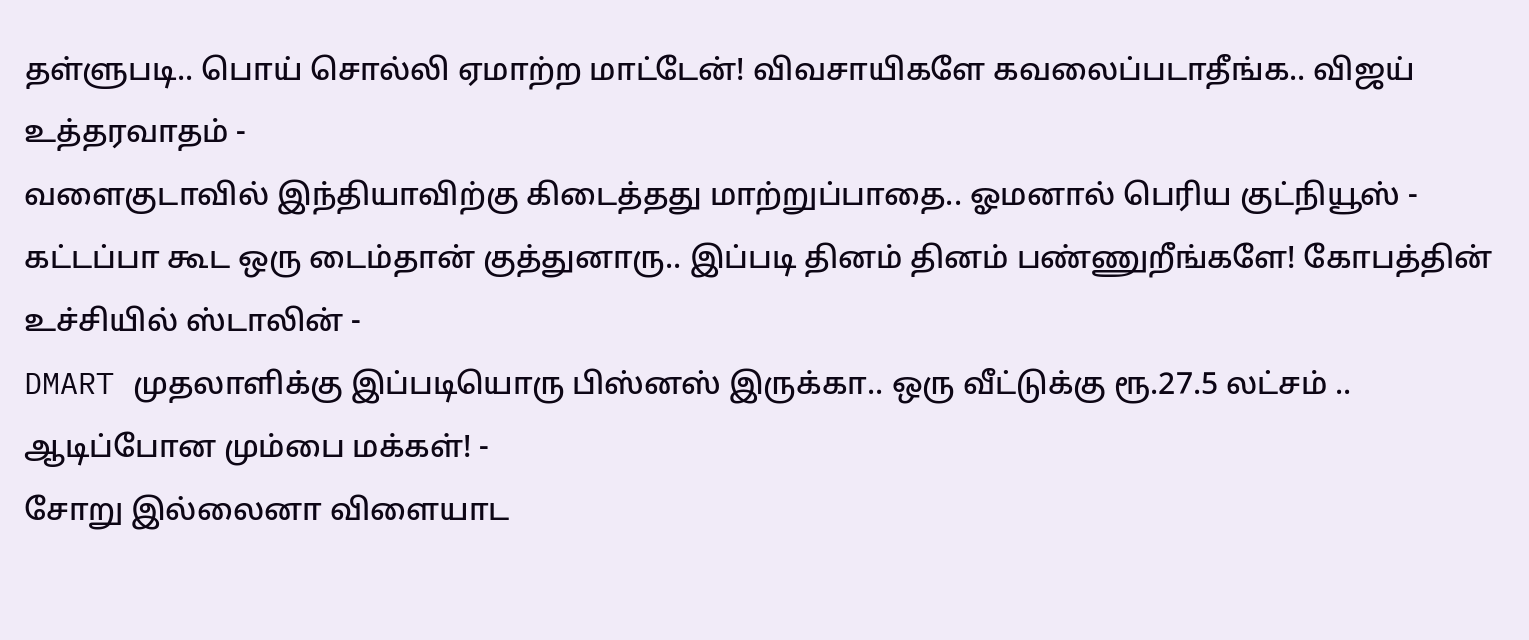தள்ளுபடி.. பொய் சொல்லி ஏமாற்ற மாட்டேன்! விவசாயிகளே கவலைப்படாதீங்க.. விஜய் உத்தரவாதம் -
வளைகுடாவில் இந்தியாவிற்கு கிடைத்தது மாற்றுப்பாதை.. ஓமனால் பெரிய குட்நியூஸ் -
கட்டப்பா கூட ஒரு டைம்தான் குத்துனாரு.. இப்படி தினம் தினம் பண்ணுறீங்களே! கோபத்தின் உச்சியில் ஸ்டாலின் -
DMART முதலாளிக்கு இப்படியொரு பிஸ்னஸ் இருக்கா.. ஒரு வீட்டுக்கு ரூ.27.5 லட்சம் .. ஆடிப்போன மும்பை மக்கள்! -
சோறு இல்லைனா விளையாட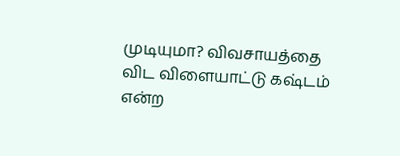முடியுமா? விவசாயத்தை விட விளையாட்டு கஷ்டம் என்ற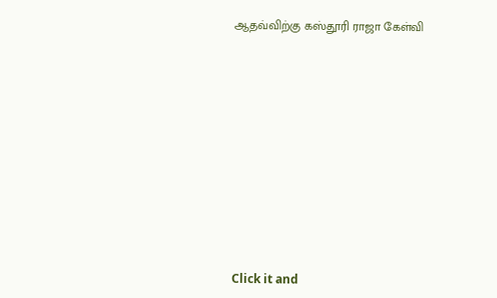ஆதவ்விற்கு கஸ்தூரி ராஜா கேள்வி












Click it and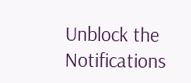Unblock the Notifications